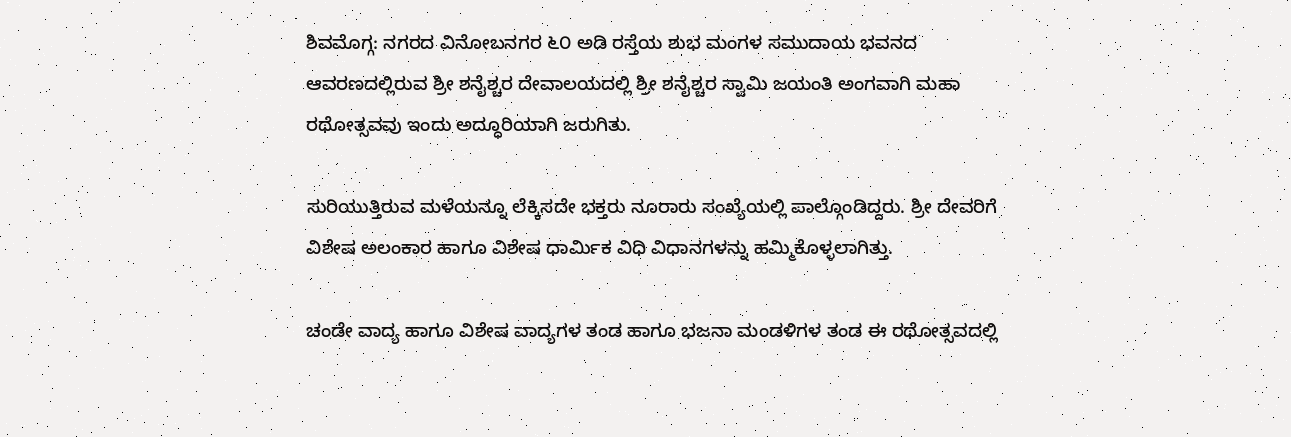ಶಿವಮೊಗ್ಗ: ನಗರದ ವಿನೋಬನಗರ ೬೦ ಅಡಿ ರಸ್ತೆಯ ಶುಭ ಮಂಗಳ ಸಮುದಾಯ ಭವನದ ಆವರಣದಲ್ಲಿರುವ ಶ್ರೀ ಶನೈಶ್ಚರ ದೇವಾಲಯದಲ್ಲಿ ಶ್ರೀ ಶನೈಶ್ಚರ ಸ್ವಾಮಿ ಜಯಂತಿ ಅಂಗವಾಗಿ ಮಹಾ ರಥೋತ್ಸವವು ಇಂದು ಅದ್ಧೂರಿಯಾಗಿ ಜರುಗಿತು.

ಸುರಿಯುತ್ತಿರುವ ಮಳೆಯನ್ನೂ ಲೆಕ್ಕಿಸದೇ ಭಕ್ತರು ನೂರಾರು ಸಂಖ್ಯೆಯಲ್ಲಿ ಪಾಲ್ಗೊಂಡಿದ್ದರು. ಶ್ರೀ ದೇವರಿಗೆ ವಿಶೇಷ ಅಲಂಕಾರ ಹಾಗೂ ವಿಶೇಷ ಧಾರ್ಮಿಕ ವಿಧಿ ವಿಧಾನಗಳನ್ನು ಹಮ್ಮಿಕೊಳ್ಳಲಾಗಿತ್ತು.

ಚಂಡೇ ವಾದ್ಯ ಹಾಗೂ ವಿಶೇಷ ವಾದ್ಯಗಳ ತಂಡ ಹಾಗೂ ಭಜನಾ ಮಂಡಳಿಗಳ ತಂಡ ಈ ರಥೋತ್ಸವದಲ್ಲಿ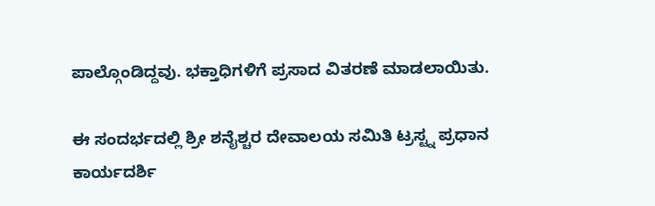ಪಾಲ್ಗೊಂಡಿದ್ದವು. ಭಕ್ತಾಧಿಗಳಿಗೆ ಪ್ರಸಾದ ವಿತರಣೆ ಮಾಡಲಾಯಿತು.

ಈ ಸಂದರ್ಭದಲ್ಲಿ ಶ್ರೀ ಶನೈಶ್ಚರ ದೇವಾಲಯ ಸಮಿತಿ ಟ್ರಸ್ಟ್ನ ಪ್ರಧಾನ ಕಾರ್ಯದರ್ಶಿ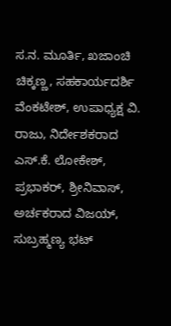ಸ.ನ. ಮೂರ್ತಿ, ಖಜಾಂಚಿ ಚಿಕ್ಕಣ್ಣ, ಸಹಕಾರ್ಯದರ್ಶಿ ವೆಂಕಟೇಶ್, ಉಪಾಧ್ಯಕ್ಷ ವಿ. ರಾಜು, ನಿರ್ದೇಶಕರಾದ ಎಸ್.ಕೆ. ಲೋಕೇಶ್, ಪ್ರಭಾಕರ್, ಶ್ರೀನಿವಾಸ್, ಅರ್ಚಕರಾದ ವಿಜಯ್, ಸುಬ್ರಹ್ಮಣ್ಯ ಭಟ್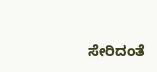ಸೇರಿದಂತೆ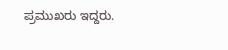ಪ್ರಮುಖರು ಇದ್ದರು.